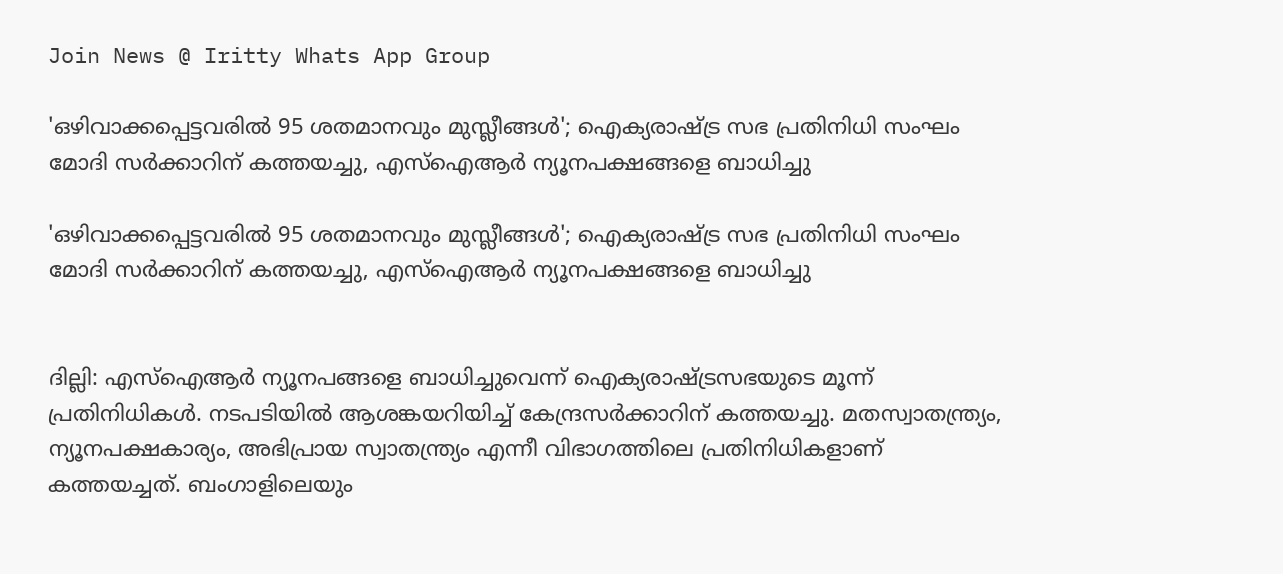Join News @ Iritty Whats App Group

'ഒഴിവാക്കപ്പെട്ടവരിൽ 95 ശതമാനവും മുസ്ലീങ്ങൾ'; ഐക്യരാഷ്ട്ര സഭ പ്രതിനിധി സംഘം മോദി സർക്കാറിന് കത്തയച്ചു, എസ്ഐആർ ന്യൂനപക്ഷങ്ങളെ ബാധിച്ചു

'ഒഴിവാക്കപ്പെട്ടവരിൽ 95 ശതമാനവും മുസ്ലീങ്ങൾ'; ഐക്യരാഷ്ട്ര സഭ പ്രതിനിധി സംഘം മോദി സർക്കാറിന് കത്തയച്ചു, എസ്ഐആർ ന്യൂനപക്ഷങ്ങളെ ബാധിച്ചു


ദില്ലി: എസ്ഐആർ ന്യൂനപങ്ങളെ ബാധിച്ചുവെന്ന് ഐക്യരാഷ്ട്രസഭയുടെ മൂന്ന് പ്രതിനിധികൾ. നടപടിയിൽ ആശങ്കയറിയിച്ച് കേന്ദ്രസർക്കാറിന് കത്തയച്ചു. മതസ്വാതന്ത്ര്യം, ന്യൂനപക്ഷകാര്യം, അഭിപ്രായ സ്വാതന്ത്ര്യം എന്നീ വിഭാഗത്തിലെ പ്രതിനിധികളാണ് കത്തയച്ചത്. ബംഗാളിലെയും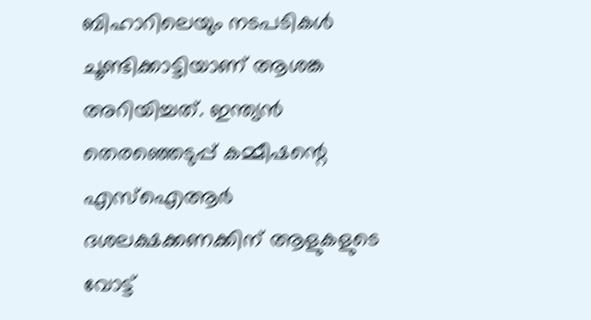ബിഹാറിലെയും നടപടികൾ ചൂണ്ടിക്കാട്ടിയാണ് ആശങ്ക അറിയിച്ചത്. ഇന്ത്യൻ തെരഞ്ഞെടുപ്പ് കമ്മീഷന്റെ എസ്‌ഐആർ ദശലക്ഷക്കണക്കിന് ആളുകളുടെ വോട്ട്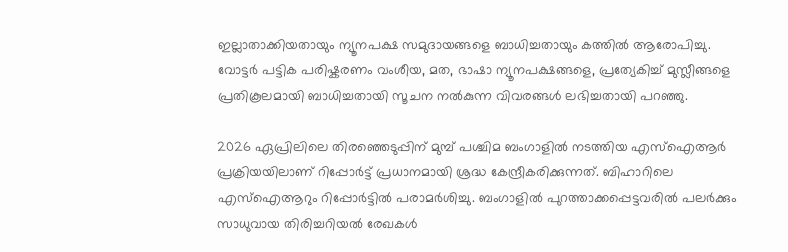ഇല്ലാതാക്കിയതായും ന്യൂനപക്ഷ സമുദായങ്ങളെ ബാധിച്ചതായും കത്തിൽ ആരോപിച്ചു. വോട്ടർ പട്ടിക പരിഷ്കരണം വംശീയ, മത, ഭാഷാ ന്യൂനപക്ഷങ്ങളെ, പ്രത്യേകിച്ച് മുസ്ലീങ്ങളെ പ്രതികൂലമായി ബാധിച്ചതായി സൂചന നൽകുന്ന വിവരങ്ങൾ ലഭിച്ചതായി പറഞ്ഞു.

2026 ഏപ്രിലിലെ തിരഞ്ഞെടുപ്പിന് മുമ്പ് പശ്ചിമ ബംഗാളിൽ നടത്തിയ എസ്‌ഐആർ പ്രക്രിയയിലാണ് റിപ്പോർട്ട് പ്രധാനമായി ശ്രദ്ധ കേന്ദ്രീകരിക്കുന്നത്. ബിഹാറിലെ എസ്ഐആറും റിപ്പോർട്ടിൽ പരാമർശിച്ചു. ബംഗാളിൽ പുറത്താക്കപ്പെട്ടവരിൽ പലർക്കും സാധുവായ തിരിച്ചറിയൽ രേഖകൾ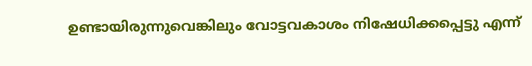ഉണ്ടായിരുന്നുവെങ്കിലും വോട്ടവകാശം നിഷേധിക്കപ്പെട്ടു എന്ന്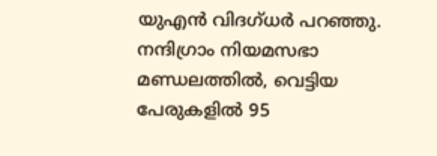യുഎൻ വിദഗ്ധർ പറഞ്ഞു. നന്ദിഗ്രാം നിയമസഭാ മണ്ഡലത്തിൽ, വെട്ടിയ പേരുകളിൽ 95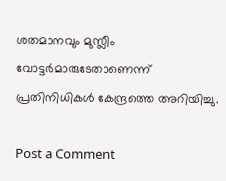ശതമാനവും മുസ്ലീം വോട്ടർമാരുടേതാണെന്ന് പ്രതിനിധികൾ കേന്ദ്രത്തെ അറിയിച്ചു.

Post a Comment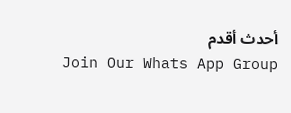أحدث أقدم
Join Our Whats App Group